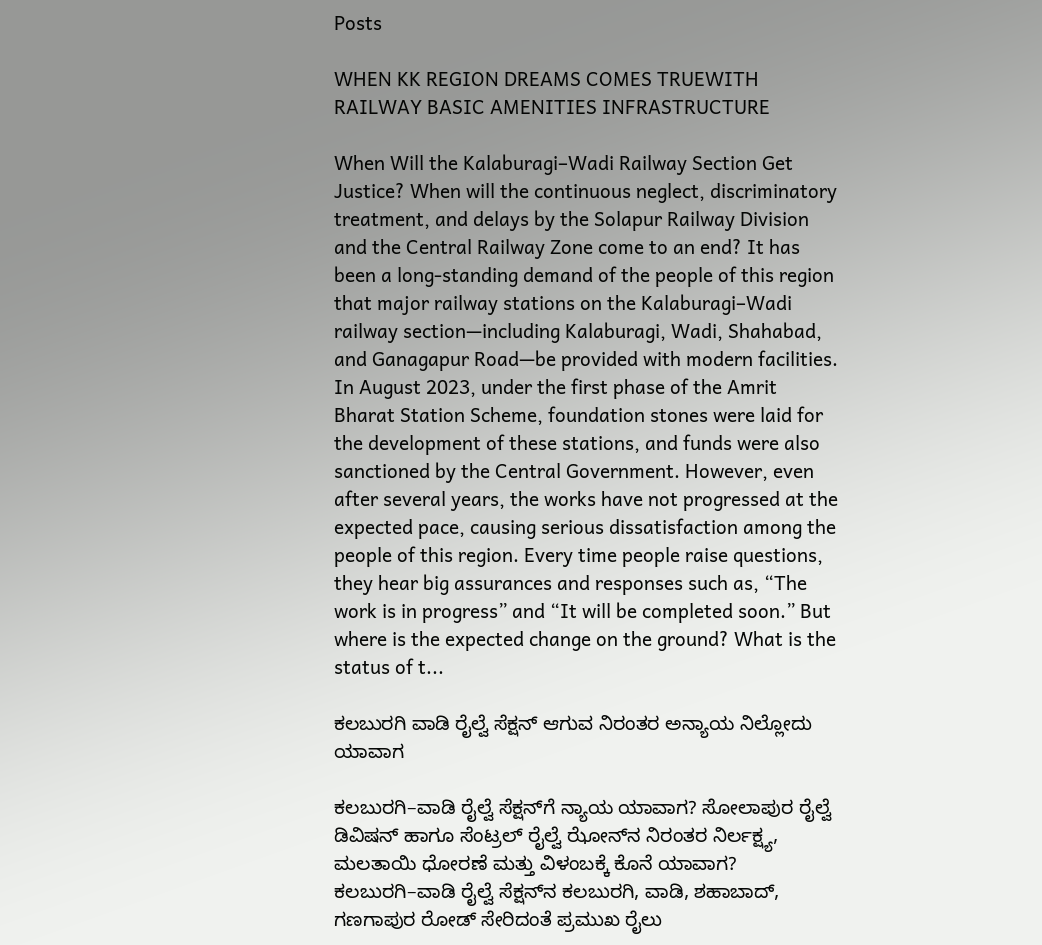Posts

WHEN KK REGION DREAMS COMES TRUEWITH RAILWAY BASIC AMENITIES INFRASTRUCTURE

When Will the Kalaburagi–Wadi Railway Section Get Justice? When will the continuous neglect, discriminatory treatment, and delays by the Solapur Railway Division and the Central Railway Zone come to an end? It has been a long-standing demand of the people of this region that major railway stations on the Kalaburagi–Wadi railway section—including Kalaburagi, Wadi, Shahabad, and Ganagapur Road—be provided with modern facilities. In August 2023, under the first phase of the Amrit Bharat Station Scheme, foundation stones were laid for the development of these stations, and funds were also sanctioned by the Central Government. However, even after several years, the works have not progressed at the expected pace, causing serious dissatisfaction among the people of this region. Every time people raise questions, they hear big assurances and responses such as, “The work is in progress” and “It will be completed soon.” But where is the expected change on the ground? What is the status of t...

ಕಲಬುರಗಿ ವಾಡಿ ರೈಲ್ವೆ ಸೆಕ್ಷನ್ ಆಗುವ ನಿರಂತರ ಅನ್ಯಾಯ ನಿಲ್ಲೋದು ಯಾವಾಗ

ಕಲಬುರಗಿ–ವಾಡಿ ರೈಲ್ವೆ ಸೆಕ್ಷನ್‌ಗೆ ನ್ಯಾಯ ಯಾವಾಗ? ಸೋಲಾಪುರ ರೈಲ್ವೆ ಡಿವಿಷನ್ ಹಾಗೂ ಸೆಂಟ್ರಲ್ ರೈಲ್ವೆ ಝೋನ್‌ನ ನಿರಂತರ ನಿರ್ಲಕ್ಷ್ಯ, ಮಲತಾಯಿ ಧೋರಣೆ ಮತ್ತು ವಿಳಂಬಕ್ಕೆ ಕೊನೆ ಯಾವಾಗ? ಕಲಬುರಗಿ–ವಾಡಿ ರೈಲ್ವೆ ಸೆಕ್ಷನ್‌ನ ಕಲಬುರಗಿ, ವಾಡಿ, ಶಹಾಬಾದ್, ಗಣಗಾಪುರ ರೋಡ್ ಸೇರಿದಂತೆ ಪ್ರಮುಖ ರೈಲು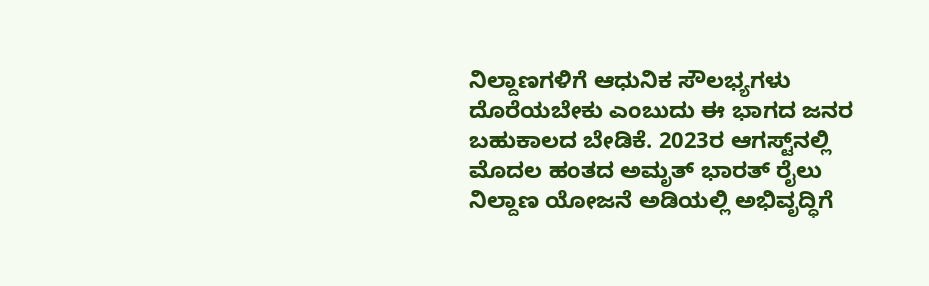ನಿಲ್ದಾಣಗಳಿಗೆ ಆಧುನಿಕ ಸೌಲಭ್ಯಗಳು ದೊರೆಯಬೇಕು ಎಂಬುದು ಈ ಭಾಗದ ಜನರ ಬಹುಕಾಲದ ಬೇಡಿಕೆ. 2023ರ ಆಗಸ್ಟ್‌ನಲ್ಲಿ ಮೊದಲ ಹಂತದ ಅಮೃತ್ ಭಾರತ್ ರೈಲು ನಿಲ್ದಾಣ ಯೋಜನೆ ಅಡಿಯಲ್ಲಿ ಅಭಿವೃದ್ಧಿಗೆ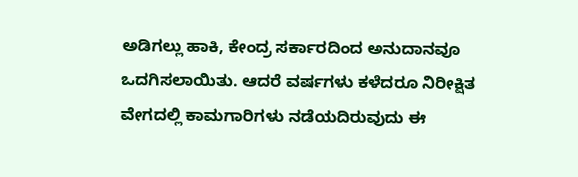ಅಡಿಗಲ್ಲು ಹಾಕಿ, ಕೇಂದ್ರ ಸರ್ಕಾರದಿಂದ ಅನುದಾನವೂ ಒದಗಿಸಲಾಯಿತು. ಆದರೆ ವರ್ಷಗಳು ಕಳೆದರೂ ನಿರೀಕ್ಷಿತ ವೇಗದಲ್ಲಿ ಕಾಮಗಾರಿಗಳು ನಡೆಯದಿರುವುದು ಈ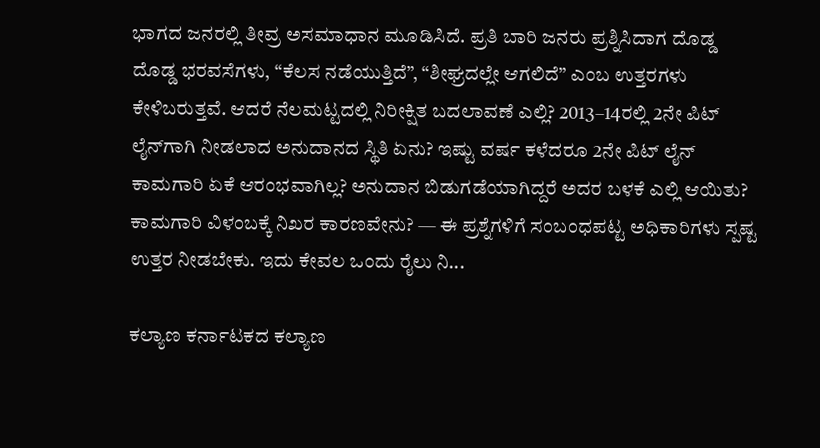ಭಾಗದ ಜನರಲ್ಲಿ ತೀವ್ರ ಅಸಮಾಧಾನ ಮೂಡಿಸಿದೆ. ಪ್ರತಿ ಬಾರಿ ಜನರು ಪ್ರಶ್ನಿಸಿದಾಗ ದೊಡ್ಡ ದೊಡ್ಡ ಭರವಸೆಗಳು, “ಕೆಲಸ ನಡೆಯುತ್ತಿದೆ”, “ಶೀಘ್ರದಲ್ಲೇ ಆಗಲಿದೆ” ಎಂಬ ಉತ್ತರಗಳು ಕೇಳಿಬರುತ್ತವೆ. ಆದರೆ ನೆಲಮಟ್ಟದಲ್ಲಿ ನಿರೀಕ್ಷಿತ ಬದಲಾವಣೆ ಎಲ್ಲಿ? 2013–14ರಲ್ಲಿ 2ನೇ ಪಿಟ್ ಲೈನ್‌ಗಾಗಿ ನೀಡಲಾದ ಅನುದಾನದ ಸ್ಥಿತಿ ಏನು? ಇಷ್ಟು ವರ್ಷ ಕಳೆದರೂ 2ನೇ ಪಿಟ್ ಲೈನ್ ಕಾಮಗಾರಿ ಏಕೆ ಆರಂಭವಾಗಿಲ್ಲ? ಅನುದಾನ ಬಿಡುಗಡೆಯಾಗಿದ್ದರೆ ಅದರ ಬಳಕೆ ಎಲ್ಲಿ ಆಯಿತು? ಕಾಮಗಾರಿ ವಿಳಂಬಕ್ಕೆ ನಿಖರ ಕಾರಣವೇನು? — ಈ ಪ್ರಶ್ನೆಗಳಿಗೆ ಸಂಬಂಧಪಟ್ಟ ಅಧಿಕಾರಿಗಳು ಸ್ಪಷ್ಟ ಉತ್ತರ ನೀಡಬೇಕು. ಇದು ಕೇವಲ ಒಂದು ರೈಲು ನಿ...

ಕಲ್ಯಾಣ ಕರ್ನಾಟಕದ ಕಲ್ಯಾಣ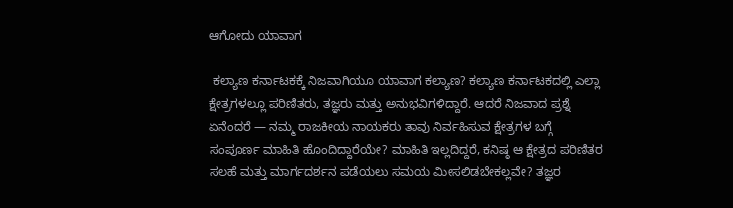ಆಗೋದು ಯಾವಾಗ

 ಕಲ್ಯಾಣ ಕರ್ನಾಟಕಕ್ಕೆ ನಿಜವಾಗಿಯೂ ಯಾವಾಗ ಕಲ್ಯಾಣ? ಕಲ್ಯಾಣ ಕರ್ನಾಟಕದಲ್ಲಿ ಎಲ್ಲಾ ಕ್ಷೇತ್ರಗಳಲ್ಲೂ ಪರಿಣಿತರು, ತಜ್ಞರು ಮತ್ತು ಅನುಭವಿಗಳಿದ್ದಾರೆ. ಆದರೆ ನಿಜವಾದ ಪ್ರಶ್ನೆ ಏನೆಂದರೆ — ನಮ್ಮ ರಾಜಕೀಯ ನಾಯಕರು ತಾವು ನಿರ್ವಹಿಸುವ ಕ್ಷೇತ್ರಗಳ ಬಗ್ಗೆ ಸಂಪೂರ್ಣ ಮಾಹಿತಿ ಹೊಂದಿದ್ದಾರೆಯೇ? ಮಾಹಿತಿ ಇಲ್ಲದಿದ್ದರೆ, ಕನಿಷ್ಠ ಆ ಕ್ಷೇತ್ರದ ಪರಿಣಿತರ ಸಲಹೆ ಮತ್ತು ಮಾರ್ಗದರ್ಶನ ಪಡೆಯಲು ಸಮಯ ಮೀಸಲಿಡಬೇಕಲ್ಲವೇ? ತಜ್ಞರ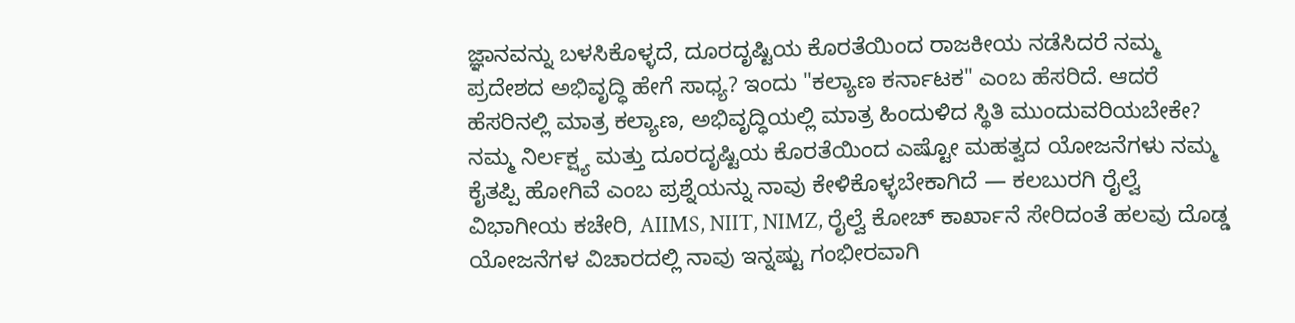ಜ್ಞಾನವನ್ನು ಬಳಸಿಕೊಳ್ಳದೆ, ದೂರದೃಷ್ಟಿಯ ಕೊರತೆಯಿಂದ ರಾಜಕೀಯ ನಡೆಸಿದರೆ ನಮ್ಮ ಪ್ರದೇಶದ ಅಭಿವೃದ್ಧಿ ಹೇಗೆ ಸಾಧ್ಯ? ಇಂದು "ಕಲ್ಯಾಣ ಕರ್ನಾಟಕ" ಎಂಬ ಹೆಸರಿದೆ. ಆದರೆ ಹೆಸರಿನಲ್ಲಿ ಮಾತ್ರ ಕಲ್ಯಾಣ, ಅಭಿವೃದ್ಧಿಯಲ್ಲಿ ಮಾತ್ರ ಹಿಂದುಳಿದ ಸ್ಥಿತಿ ಮುಂದುವರಿಯಬೇಕೇ? ನಮ್ಮ ನಿರ್ಲಕ್ಷ್ಯ ಮತ್ತು ದೂರದೃಷ್ಟಿಯ ಕೊರತೆಯಿಂದ ಎಷ್ಟೋ ಮಹತ್ವದ ಯೋಜನೆಗಳು ನಮ್ಮ ಕೈತಪ್ಪಿ ಹೋಗಿವೆ ಎಂಬ ಪ್ರಶ್ನೆಯನ್ನು ನಾವು ಕೇಳಿಕೊಳ್ಳಬೇಕಾಗಿದೆ — ಕಲಬುರಗಿ ರೈಲ್ವೆ ವಿಭಾಗೀಯ ಕಚೇರಿ, AIIMS, NIIT, NIMZ, ರೈಲ್ವೆ ಕೋಚ್ ಕಾರ್ಖಾನೆ ಸೇರಿದಂತೆ ಹಲವು ದೊಡ್ಡ ಯೋಜನೆಗಳ ವಿಚಾರದಲ್ಲಿ ನಾವು ಇನ್ನಷ್ಟು ಗಂಭೀರವಾಗಿ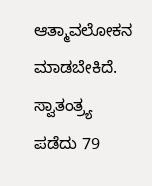ಆತ್ಮಾವಲೋಕನ ಮಾಡಬೇಕಿದೆ. ಸ್ವಾತಂತ್ರ್ಯ ಪಡೆದು 79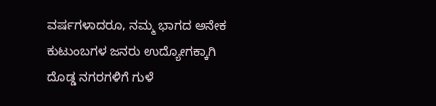ವರ್ಷಗಳಾದರೂ, ನಮ್ಮ ಭಾಗದ ಅನೇಕ ಕುಟುಂಬಗಳ ಜನರು ಉದ್ಯೋಗಕ್ಕಾಗಿ ದೊಡ್ಡ ನಗರಗಳಿಗೆ ಗುಳೆ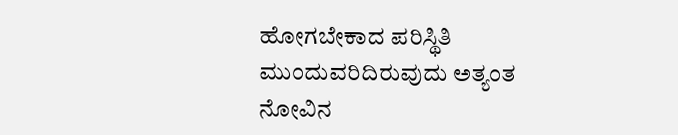ಹೋಗಬೇಕಾದ ಪರಿಸ್ಥಿತಿ ಮುಂದುವರಿದಿರುವುದು ಅತ್ಯಂತ ನೋವಿನ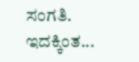ಸಂಗತಿ. ಇದಕ್ಕಿಂತ...